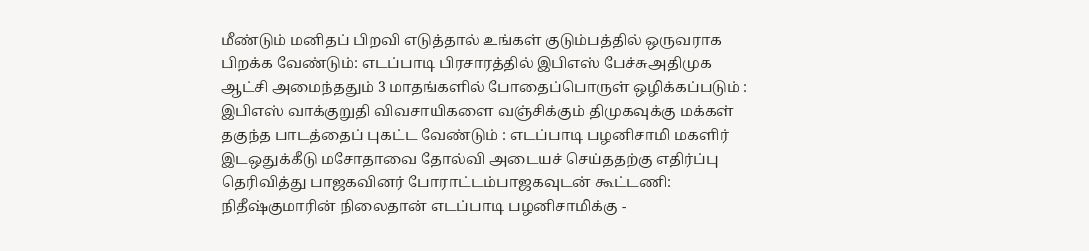மீண்டும் மனிதப் பிறவி எடுத்தால் உங்கள் குடும்பத்தில் ஒருவராக பிறக்க வேண்டும்: எடப்பாடி பிரசாரத்தில் இபிஎஸ் பேச்சுஅதிமுக ஆட்சி அமைந்ததும் 3 மாதங்களில் போதைப்பொருள் ஒழிக்கப்படும் : இபிஎஸ் வாக்குறுதி விவசாயிகளை வஞ்சிக்கும் திமுகவுக்கு மக்கள் தகுந்த பாடத்தைப் புகட்ட வேண்டும் : எடப்பாடி பழனிசாமி மகளிர் இடஒதுக்கீடு மசோதாவை தோல்வி அடையச் செய்ததற்கு எதிர்ப்பு தெரிவித்து பாஜகவினர் போராட்டம்பாஜகவுடன் கூட்டணி: நிதீஷ்குமாரின் நிலைதான் எடப்பாடி பழனிசாமிக்கு -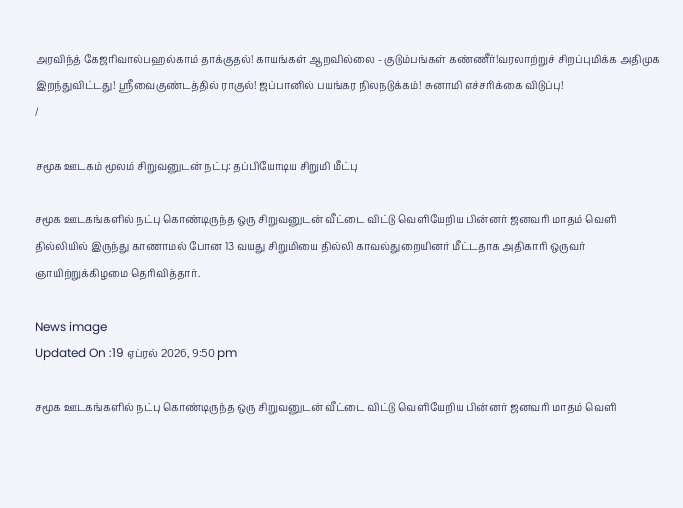அரவிந்த் கேஜரிவால்பஹல்காம் தாக்குதல்! காயங்கள் ஆறவில்லை - குடும்பங்கள் கண்ணீர்!வரலாற்றுச் சிறப்புமிக்க அதிமுக இறந்துவிட்டது! ஸ்ரீவைகுண்டத்தில் ராகுல்! ஜப்பானில் பயங்கர நிலநடுக்கம்! சுனாமி எச்சரிக்கை விடுப்பு!
/

சமூக ஊடகம் மூலம் சிறுவனுடன் நட்பு: தப்பியோடிய சிறுமி மீட்பு

சமூக ஊடகங்களில் நட்பு கொண்டிருந்த ஒரு சிறுவனுடன் வீட்டை விட்டு வெளியேறிய பின்னர் ஜனவரி மாதம் வெளி தில்லியில் இருந்து காணாமல் போன 13 வயது சிறுமியை தில்லி காவல்துறையினர் மீட்டதாக அதிகாரி ஒருவர் ஞாயிற்றுக்கிழமை தெரிவித்தார்.

News image
Updated On :19 ஏப்ரல் 2026, 9:50 pm

சமூக ஊடகங்களில் நட்பு கொண்டிருந்த ஒரு சிறுவனுடன் வீட்டை விட்டு வெளியேறிய பின்னர் ஜனவரி மாதம் வெளி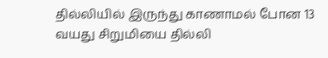தில்லியில் இருந்து காணாமல் போன 13 வயது சிறுமியை தில்லி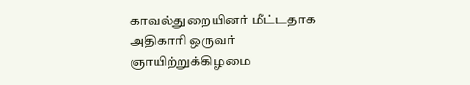காவல்துறையினர் மீட்டதாக அதிகாரி ஒருவர் ஞாயிற்றுக்கிழமை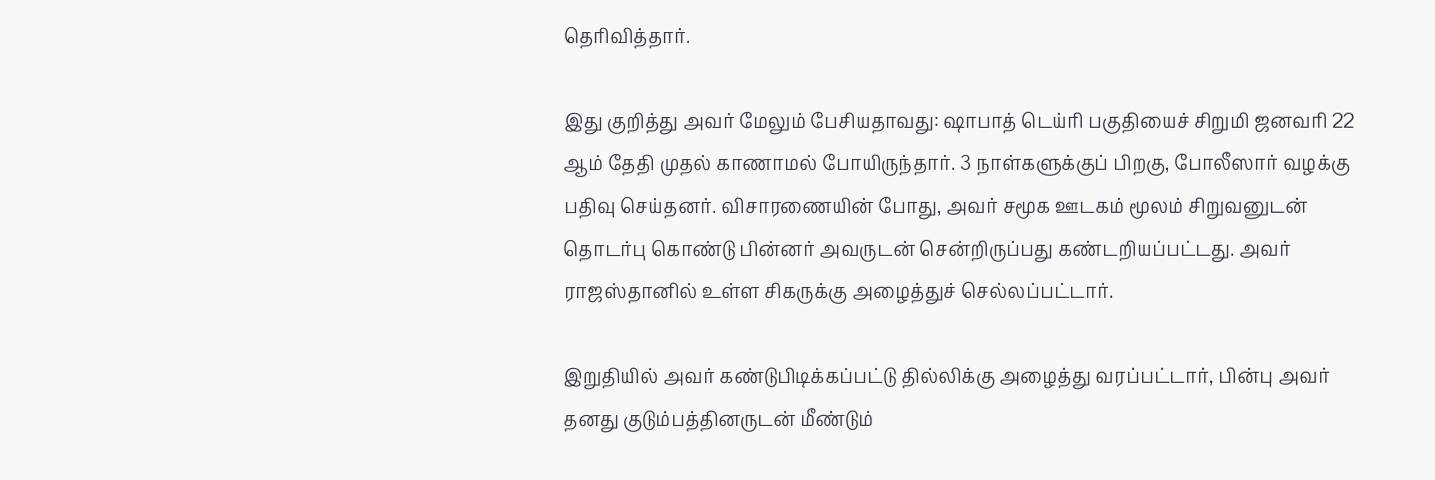தெரிவித்தார்.

இது குறித்து அவர் மேலும் பேசியதாவது: ஷாபாத் டெய்ரி பகுதியைச் சிறுமி ஜனவரி 22 ஆம் தேதி முதல் காணாமல் போயிருந்தார். 3 நாள்களுக்குப் பிறகு, போலீஸார் வழக்கு பதிவு செய்தனர். விசாரணையின் போது, அவர் சமூக ஊடகம் மூலம் சிறுவனுடன் தொடர்பு கொண்டு பின்னர் அவருடன் சென்றிருப்பது கண்டறியப்பட்டது. அவர் ராஜஸ்தானில் உள்ள சிகருக்கு அழைத்துச் செல்லப்பட்டார்.

இறுதியில் அவர் கண்டுபிடிக்கப்பட்டு தில்லிக்கு அழைத்து வரப்பட்டார், பின்பு அவர் தனது குடும்பத்தினருடன் மீண்டும்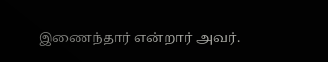இணைந்தார் என்றார் அவர்.